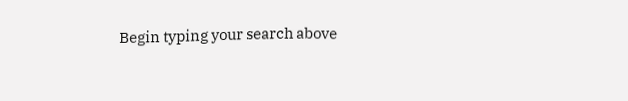Begin typing your search above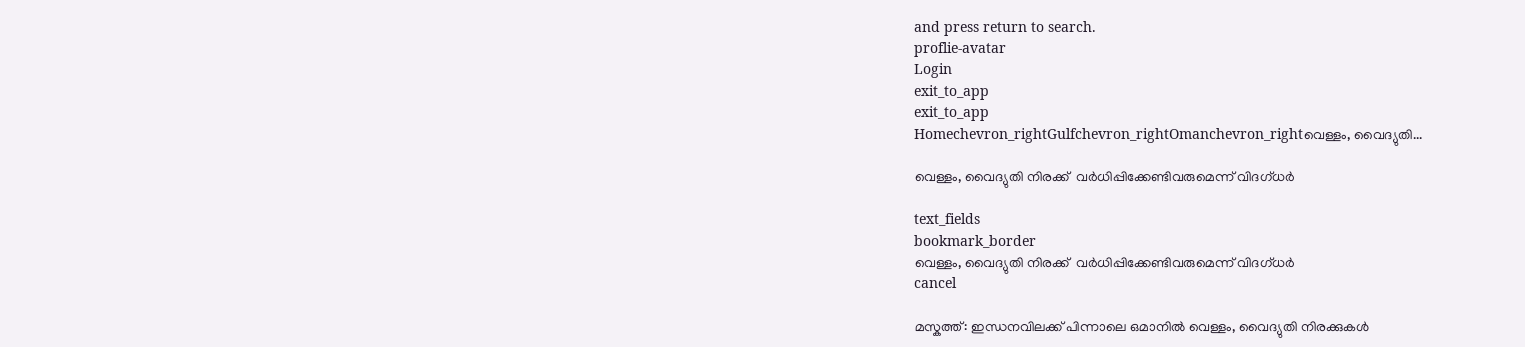and press return to search.
proflie-avatar
Login
exit_to_app
exit_to_app
Homechevron_rightGulfchevron_rightOmanchevron_rightവെള്ളം, വൈദ്യുതി...

വെള്ളം, വൈദ്യുതി നിരക്ക്  വര്‍ധിപ്പിക്കേണ്ടിവരുമെന്ന് വിദഗ്ധര്‍

text_fields
bookmark_border
വെള്ളം, വൈദ്യുതി നിരക്ക്  വര്‍ധിപ്പിക്കേണ്ടിവരുമെന്ന് വിദഗ്ധര്‍
cancel

മസ്കത്ത്: ഇന്ധനവിലക്ക് പിന്നാലെ ഒമാനില്‍ വെള്ളം, വൈദ്യുതി നിരക്കുകള്‍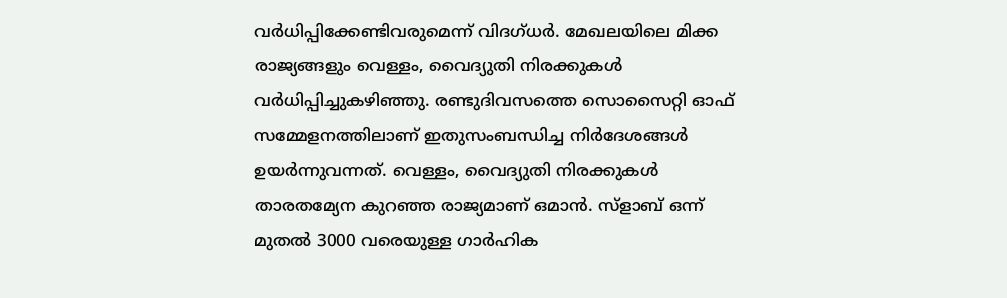വര്‍ധിപ്പിക്കേണ്ടിവരുമെന്ന് വിദഗ്ധര്‍. മേഖലയിലെ മിക്ക രാജ്യങ്ങളും വെള്ളം, വൈദ്യുതി നിരക്കുകള്‍ വര്‍ധിപ്പിച്ചുകഴിഞ്ഞു. രണ്ടുദിവസത്തെ സൊസൈറ്റി ഓഫ് സമ്മേളനത്തിലാണ് ഇതുസംബന്ധിച്ച നിര്‍ദേശങ്ങള്‍ ഉയര്‍ന്നുവന്നത്. വെള്ളം, വൈദ്യുതി നിരക്കുകള്‍ താരതമ്യേന കുറഞ്ഞ രാജ്യമാണ് ഒമാന്‍. സ്ളാബ് ഒന്ന് മുതല്‍ 3000 വരെയുള്ള ഗാര്‍ഹിക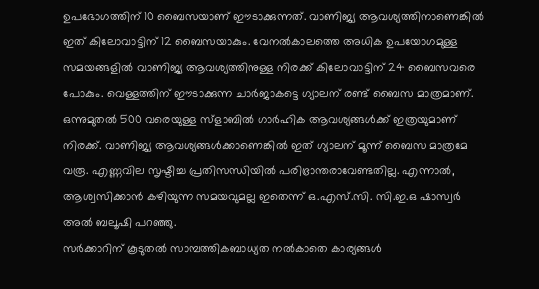ഉപഭോഗത്തിന് 10 ബൈസയാണ് ഈടാക്കുന്നത്. വാണിജ്യ ആവശ്യത്തിനാണെങ്കില്‍ ഇത് കിലോവാട്ടിന് 12 ബൈസയാകും. വേനല്‍കാലത്തെ അധിക ഉപയോഗമുള്ള സമയങ്ങളില്‍ വാണിജ്യ ആവശ്യത്തിനുള്ള നിരക്ക് കിലോവാട്ടിന് 24 ബൈസവരെ പോകും. വെള്ളത്തിന് ഈടാക്കുന്ന ചാര്‍ജാകട്ടെ ഗ്യാലന് രണ്ട് ബൈസ മാത്രമാണ്. ഒന്നുമുതല്‍ 500 വരെയുള്ള സ്ളാബില്‍ ഗാര്‍ഹിക ആവശ്യങ്ങള്‍ക്ക് ഇത്രയുമാണ് നിരക്ക്. വാണിജ്യ ആവശ്യങ്ങള്‍ക്കാണെങ്കില്‍ ഇത് ഗ്യാലന് മൂന്ന് ബൈസ മാത്രമേ വരൂ. എണ്ണവില സൃഷ്ടിച്ച പ്രതിസന്ധിയില്‍ പരിഭ്രാന്തരാവേണ്ടതില്ല. എന്നാല്‍, ആശ്വസിക്കാന്‍ കഴിയുന്ന സമയവുമല്ല ഇതെന്ന് ഒ.എസ്.സി. സി.ഇ.ഒ ഷാസ്വര്‍ അല്‍ ബലൂഷി പറഞ്ഞു.
സര്‍ക്കാറിന് കൂടുതല്‍ സാമ്പത്തികബാധ്യത നല്‍കാതെ കാര്യങ്ങള്‍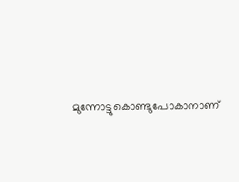മുന്നോട്ടുകൊണ്ടുപോകാനാണ്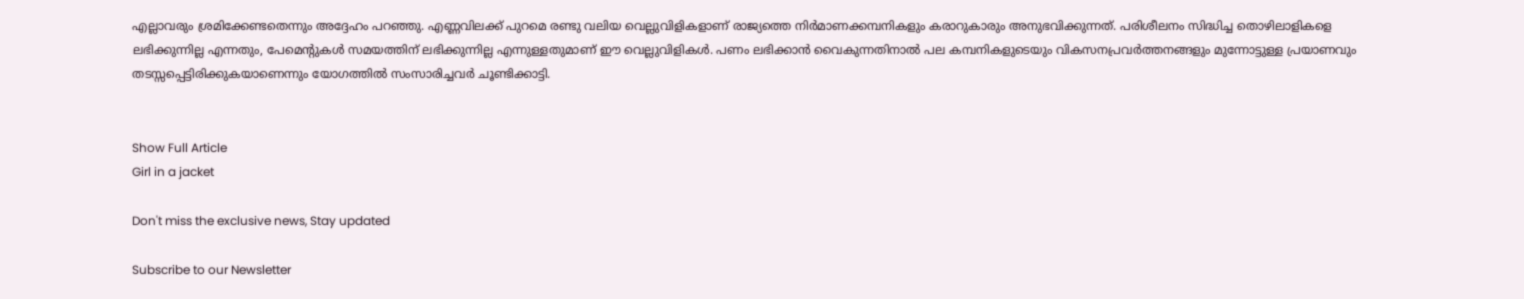എല്ലാവരും ശ്രമിക്കേണ്ടതെന്നും അദ്ദേഹം പറഞ്ഞു. എണ്ണവിലക്ക് പുറമെ രണ്ടു വലിയ വെല്ലുവിളികളാണ് രാജ്യത്തെ നിര്‍മാണക്കമ്പനികളും കരാറുകാരും അനുഭവിക്കുന്നത്. പരിശീലനം സിദ്ധിച്ച തൊഴിലാളികളെ ലഭിക്കുന്നില്ല എന്നതും, പേമെന്‍റുകള്‍ സമയത്തിന് ലഭിക്കുന്നില്ല എന്നുള്ളതുമാണ് ഈ വെല്ലുവിളികള്‍. പണം ലഭിക്കാന്‍ വൈകുന്നതിനാല്‍ പല കമ്പനികളുടെയും വികസനപ്രവര്‍ത്തനങ്ങളും മുന്നോട്ടുള്ള പ്രയാണവും തടസ്സപ്പെട്ടിരിക്കുകയാണെന്നും യോഗത്തില്‍ സംസാരിച്ചവര്‍ ചൂണ്ടിക്കാട്ടി.


Show Full Article
Girl in a jacket

Don't miss the exclusive news, Stay updated

Subscribe to our Newsletter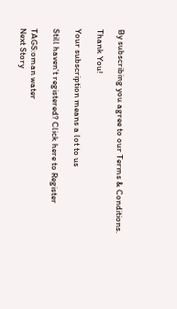By subscribing you agree to our Terms & Conditions.

Thank You!

Your subscription means a lot to us

Still haven't registered? Click here to Register

TAGS:oman water
Next Story